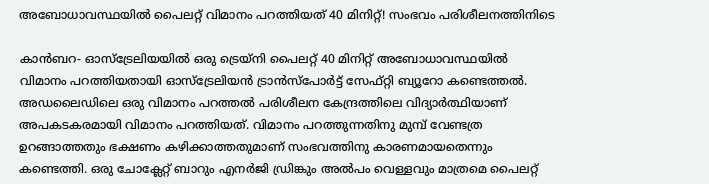അബോധാവസ്ഥയില്‍ പൈലറ്റ് വിമാനം പറത്തിയത് 40 മിനിറ്റ്! സംഭവം പരിശീലനത്തിനിടെ

കാന്‍ബറ- ഓസ്‌ട്രേലിയയില്‍ ഒരു ട്രെയ്‌നി പൈലറ്റ് 40 മിനിറ്റ് അബോധാവസ്ഥയില്‍ വിമാനം പറത്തിയതായി ഓസ്‌ട്രേലിയന്‍ ട്രാന്‍സ്‌പോര്‍ട്ട് സേഫ്റ്റി ബ്യൂറോ കണ്ടെത്തല്‍. അഡലൈഡിലെ ഒരു വിമാനം പറത്തല്‍ പരിശീലന കേന്ദ്രത്തിലെ വിദ്യാര്‍ത്ഥിയാണ് അപകടകരമായി വിമാനം പറത്തിയത്. വിമാനം പറത്തുന്നതിനു മുമ്പ് വേണ്ടത്ര ഉറങ്ങാത്തതും ഭക്ഷണം കഴിക്കാത്തതുമാണ് സംഭവത്തിനു കാരണമായതെന്നും കണ്ടെത്തി. ഒരു ചോക്ലേറ്റ് ബാറും എനര്‍ജി ഡ്രിങ്കും അല്‍പം വെള്ളവും മാത്രമെ പൈലറ്റ്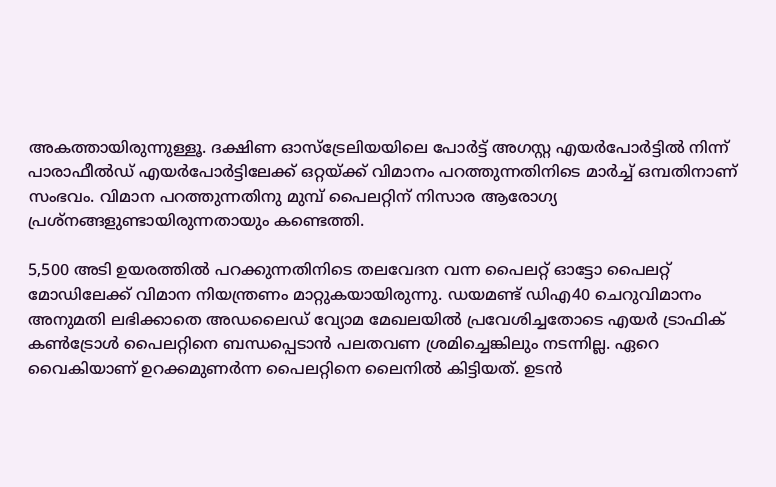അകത്തായിരുന്നുള്ളൂ. ദക്ഷിണ ഓസ്‌ട്രേലിയയിലെ പോര്‍ട്ട് അഗസ്റ്റ എയര്‍പോര്‍ട്ടില്‍ നിന്ന് പാരാഫീല്‍ഡ് എയര്‍പോര്‍ട്ടിലേക്ക് ഒറ്റയ്ക്ക് വിമാനം പറത്തുന്നതിനിടെ മാര്‍ച്ച് ഒമ്പതിനാണ് സംഭവം. വിമാന പറത്തുന്നതിനു മുമ്പ് പൈലറ്റിന് നിസാര ആരോഗ്യ പ്രശ്‌നങ്ങളുണ്ടായിരുന്നതായും കണ്ടെത്തി.

5,500 അടി ഉയരത്തില്‍ പറക്കുന്നതിനിടെ തലവേദന വന്ന പൈലറ്റ് ഓട്ടോ പൈലറ്റ് മോഡിലേക്ക് വിമാന നിയന്ത്രണം മാറ്റുകയായിരുന്നു. ഡയമണ്ട് ഡിഎ40 ചെറുവിമാനം അനുമതി ലഭിക്കാതെ അഡലൈഡ് വ്യോമ മേഖലയില്‍ പ്രവേശിച്ചതോടെ എയര്‍ ട്രാഫിക് കണ്‍ട്രോള്‍ പൈലറ്റിനെ ബന്ധപ്പെടാന്‍ പലതവണ ശ്രമിച്ചെങ്കിലും നടന്നില്ല. ഏറെ വൈകിയാണ് ഉറക്കമുണര്‍ന്ന പൈലറ്റിനെ ലൈനില്‍ കിട്ടിയത്. ഉടന്‍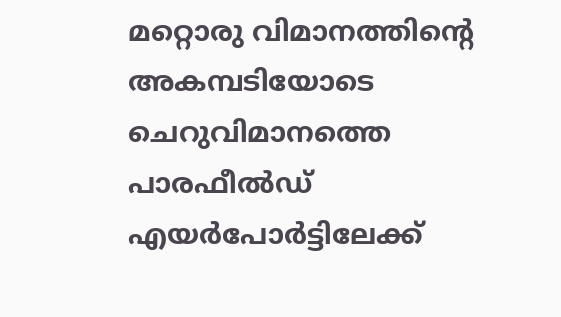മറ്റൊരു വിമാനത്തിന്റെ അകമ്പടിയോടെ ചെറുവിമാനത്തെ പാരഫീല്‍ഡ് എയര്‍പോര്‍ട്ടിലേക്ക്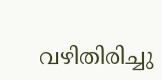വഴിതിരിച്ചു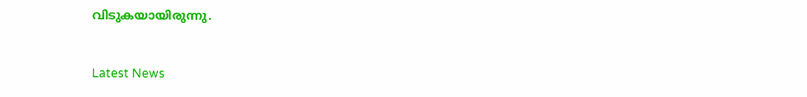വിടുകയായിരുന്നു.


Latest News